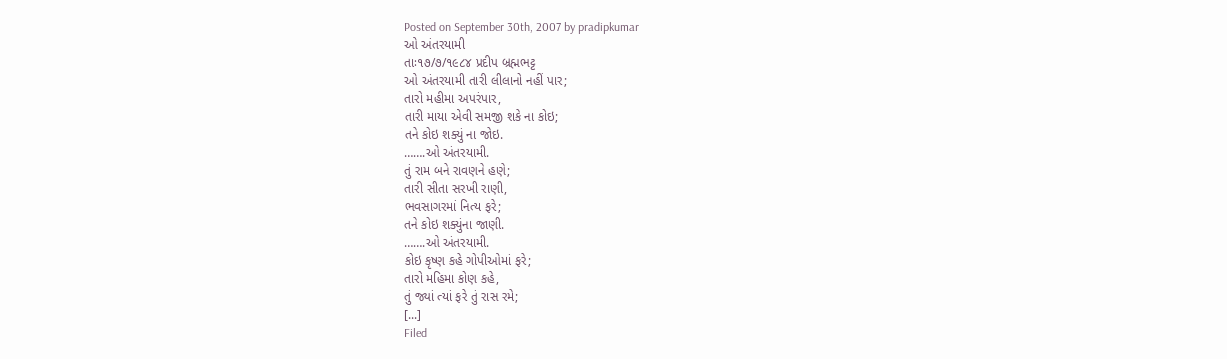Posted on September 30th, 2007 by pradipkumar
ઓ અંતરયામી
તાઃ૧૭/૭/૧૯૮૪ પ્રદીપ બ્રહ્મભટ્ટ
ઓ અંતરયામી તારી લીલાનો નહીં પાર;
તારો મહીમા અપરંપાર,
તારી માયા એવી સમજી શકે ના કોઇ;
તને કોઇ શક્યું ના જોઇ.
…….ઓ અંતરયામી.
તું રામ બને રાવણને હણે;
તારી સીતા સરખી રાણી,
ભવસાગરમાં નિત્ય ફરે;
તને કોઇ શક્યુંના જાણી.
…….ઓ અંતરયામી.
કોઇ કૃષ્ણ કહે ગોપીઓમાં ફરે;
તારો મહિમા કોણ કહે,
તું જ્યાં ત્યાં ફરે તું રાસ રમે;
[...]
Filed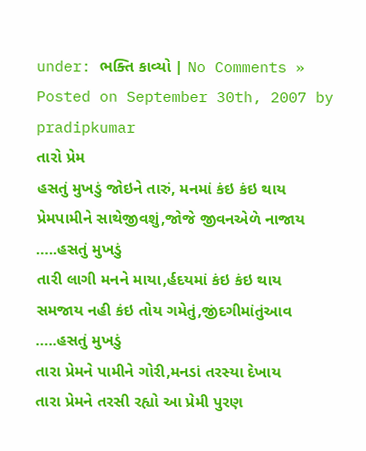under: ભક્તિ કાવ્યો | No Comments »
Posted on September 30th, 2007 by pradipkumar
તારો પ્રેમ
હસતું મુખડું જોઇને તારું, મનમાં કંઇ કંઇ થાય
પ્રેમપામીને સાથેજીવશું,જોજે જીવનએળે નાજાય
…..હસતું મુખડું
તારી લાગી મનને માયા,ર્હદયમાં કંઇ કંઇ થાય
સમજાય નહી કંઇ તોય ગમેતું,જીંદગીમાંતુંઆવ
…..હસતું મુખડું
તારા પ્રેમને પામીને ગોરી,મનડાં તરસ્યા દેખાય
તારા પ્રેમને તરસી રહ્યો આ પ્રેમી પુરણ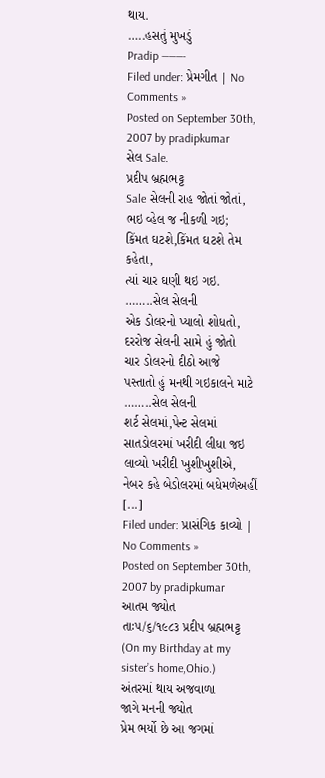થાય.
…..હસતું મુખડું
Pradip ———-
Filed under: પ્રેમગીત | No Comments »
Posted on September 30th, 2007 by pradipkumar
સેલ Sale.
પ્રદીપ બ્રહ્મભટ્ટ
Sale સેલની રાહ જોતાં જોતાં,
ભઇ વ્હેલ જ નીકળી ગઇ;
કિંમત ઘટશે,કિંમત ઘટશે તેમ કહેતા,
ત્યાં ચાર ઘણી થઇ ગઇ.
……..સેલ સેલની
એક ડોલરનો પ્યાલો શોધતો,
દરરોજ સેલની સામે હું જોતો
ચાર ડોલરનો દીઠો આજે
પસ્તાતો હું મનથી ગઇકાલને માટે
……..સેલ સેલની
શર્ટ સેલમાં,પેન્ટ સેલમાં
સાતડોલરમાં ખરીદી લીધા જઇ
લાવ્યો ખરીદી ખુશીખુશીએ,
નેબર કહે બેડોલરમાં બધેમળેઅહીં
[...]
Filed under: પ્રાસંગિક કાવ્યો | No Comments »
Posted on September 30th, 2007 by pradipkumar
આતમ જ્યોત
તાઃ૫/૬/૧૯૮૩ પ્રદીપ બ્રહ્મભટ્ટ
(On my Birthday at my sister’s home,Ohio.)
અંતરમાં થાય અજવાળા
જાગે મનની જ્યોત
પ્રેમ ભર્યો છે આ જગમાં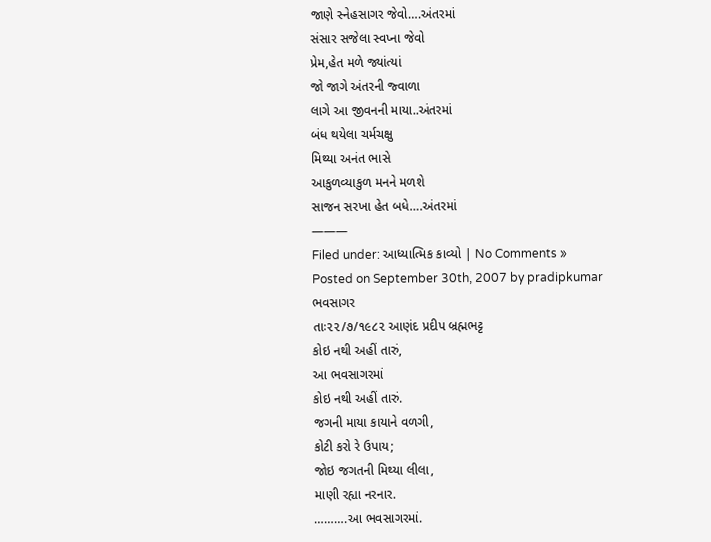જાણે સ્નેહસાગર જેવો….અંતરમાં
સંસાર સજેલા સ્વપ્ના જેવો
પ્રેમ,હેત મળે જ્યાંત્યાં
જો જાગે અંતરની જ્વાળા
લાગે આ જીવનની માયા..અંતરમાં
બંધ થયેલા ચર્મચક્ષુ
મિથ્યા અનંત ભાસે
આકુળવ્યાકુળ મનને મળશે
સાજન સરખા હેત બધે….અંતરમાં
———
Filed under: આધ્યાત્મિક કાવ્યો | No Comments »
Posted on September 30th, 2007 by pradipkumar
ભવસાગર
તાઃ૨૨/૭/૧૯૮૨ આણંદ પ્રદીપ બ્રહ્મભટ્ટ
કોઇ નથી અહીં તારું,
આ ભવસાગરમાં
કોઇ નથી અહીં તારું.
જગની માયા કાયાને વળગી,
કોટી કરો રે ઉપાય;
જોઇ જગતની મિથ્યા લીલા,
માણી રહ્યા નરનાર.
……….આ ભવસાગરમાં.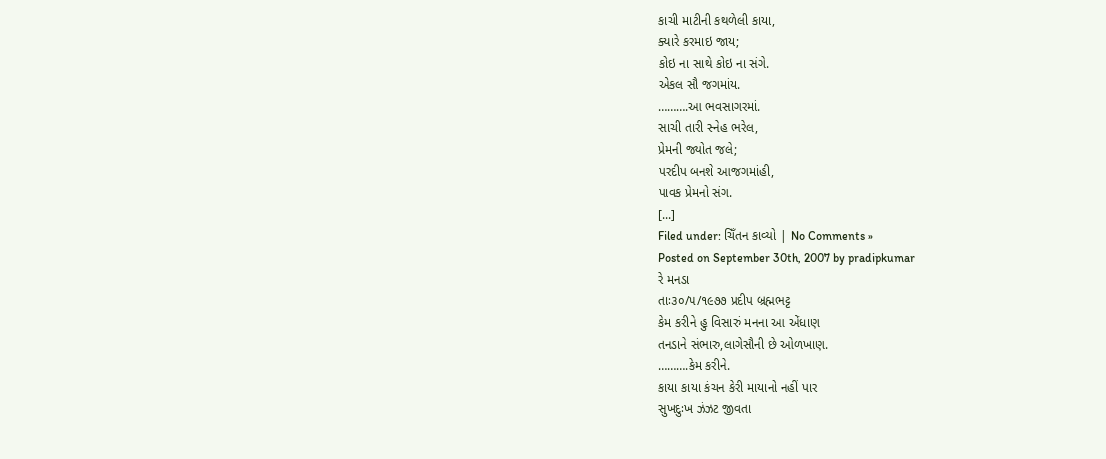કાચી માટીની કથળેલી કાયા,
ક્યારે કરમાઇ જાય;
કોઇ ના સાથે કોઇ ના સંગે.
એકલ સૌ જગમાંય.
……….આ ભવસાગરમાં.
સાચી તારી સ્નેહ ભરેલ,
પ્રેમની જ્યોત જલે;
પરદીપ બનશે આજગમાંહી,
પાવક પ્રેમનો સંગ.
[...]
Filed under: ચિઁતન કાવ્યો | No Comments »
Posted on September 30th, 2007 by pradipkumar
રે મનડા
તાઃ૩૦/૫/૧૯૭૭ પ્રદીપ બ્રહ્મભટ્ટ
કેમ કરીને હુ વિસારું મનના આ એંધાણ
તનડાને સંભારુ,લાગેસૌની છે ઓળખાણ.
……….કેમ કરીને.
કાયા કાયા કંચન કેરી માયાનો નહીં પાર
સુખદુઃખ ઝંઝટ જીવતા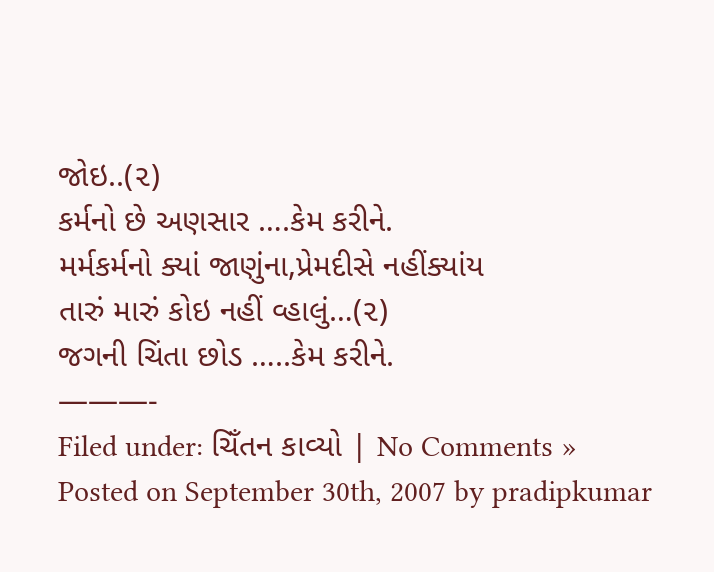જોઇ..(૨)
કર્મનો છે અણસાર ….કેમ કરીને.
મર્મકર્મનો ક્યાં જાણુંના,પ્રેમદીસે નહીંક્યાંય
તારું મારું કોઇ નહીં વ્હાલું…(૨)
જગની ચિંતા છોડ …..કેમ કરીને.
———-
Filed under: ચિઁતન કાવ્યો | No Comments »
Posted on September 30th, 2007 by pradipkumar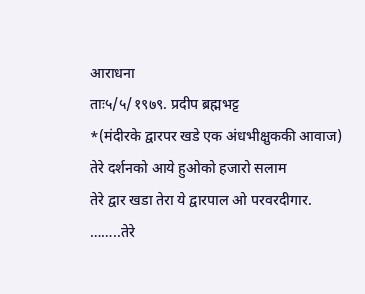आराधना
ताः५/५/१९७९. प्रदीप ब्रह्मभट्ट
*(मंदीरके द्वारपर खडे एक अंधभीक्षुककी आवाज)
तेरे दर्शनको आये हुओको हजारो सलाम
तेरे द्वार खडा तेरा ये द्वारपाल ओ परवरदीगार.
……..तेरे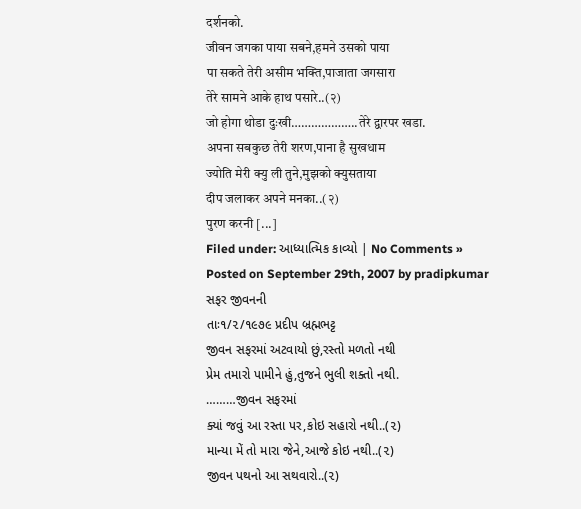दर्शनको.
जीवन जगका पाया सबने,हमने उसको पाया
पा सकते तेरी असीम भक्ति,पाजाता जगसारा
तेरे सामने आके हाथ पसारे..(२)
जो होगा थोडा दुःखी………………..तेरे द्वारपर खडा.
अपना सबकुछ तेरी शरण,पाना है सुखधाम
ज्योति मेरी क्यु ली तुने,मुझको क्युसताया
दीप जलाकर अपने मनका..(२)
पुरण करनी [...]
Filed under: આધ્યાત્મિક કાવ્યો | No Comments »
Posted on September 29th, 2007 by pradipkumar
સફર જીવનની
તાઃ૧/૨/૧૯૭૯ પ્રદીપ બ્રહ્મભટ્ટ
જીવન સફરમાં અટવાયો છું,રસ્તો મળતો નથી
પ્રેમ તમારો પામીને હું,તુજને ભુલી શક્તો નથી.
………જીવન સફરમાં
ક્યાં જવું આ રસ્તા પર,કોઇ સહારો નથી..(૨)
માન્યા મેં તો મારા જેને,આજે કોઇ નથી..(૨)
જીવન પથનો આ સથવારો..(૨)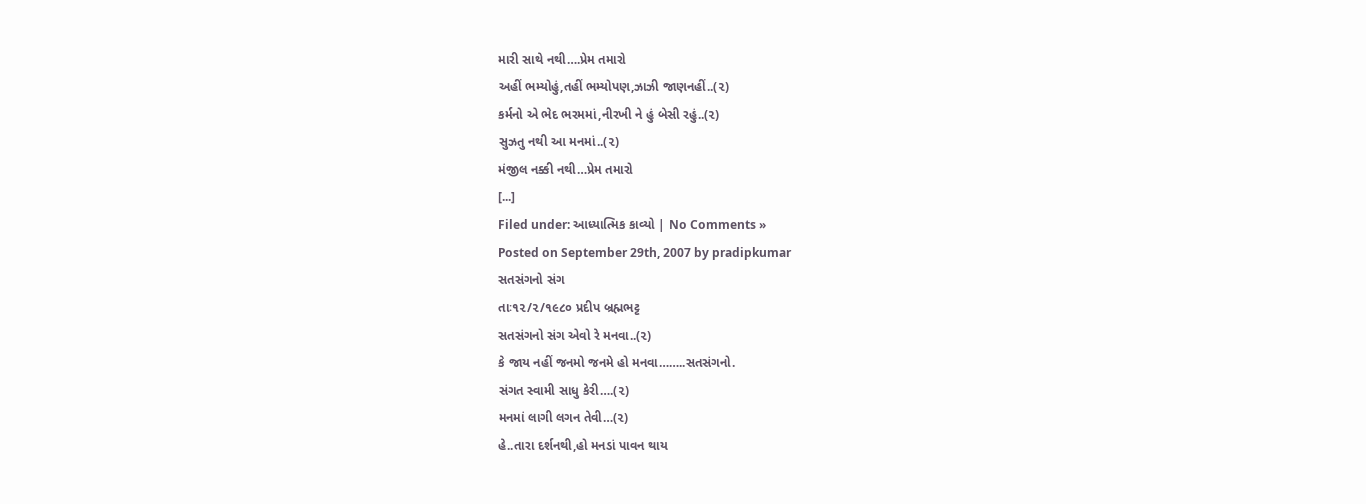મારી સાથે નથી….પ્રેમ તમારો
અહીં ભમ્યોહું,તહીં ભમ્યોપણ,ઝાઝી જાણનહીં..(૨)
કર્મનો એ ભેદ ભરમમાં,નીરખી ને હું બેસી રહું..(૨)
સુઝતુ નથી આ મનમાં..(૨)
મંજીલ નક્કી નથી…પ્રેમ તમારો
[...]
Filed under: આધ્યાત્મિક કાવ્યો | No Comments »
Posted on September 29th, 2007 by pradipkumar
સતસંગનો સંગ
તાઃ૧૨/૨/૧૯૮૦ પ્રદીપ બ્રહ્મભટ્ટ
સતસંગનો સંગ એવો રે મનવા..(૨)
કે જાય નહીં જનમો જનમે હો મનવા……..સતસંગનો.
સંગત સ્વામી સાધુ કેરી….(૨)
મનમાં લાગી લગન તેવી…(૨)
હે..તારા દર્શનથી,હો મનડાં પાવન થાય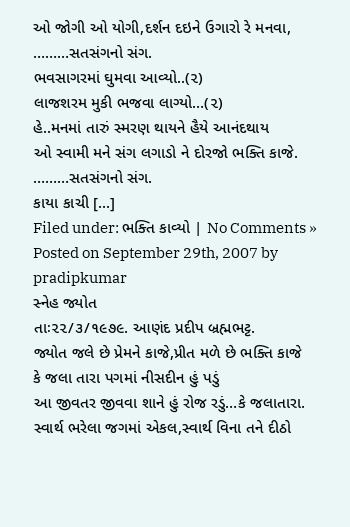ઓ જોગી ઓ યોગી,દર્શન દઇને ઉગારો રે મનવા,
………સતસંગનો સંગ.
ભવસાગરમાં ઘુમવા આવ્યો..(૨)
લાજશરમ મુકી ભજવા લાગ્યો…(૨)
હે..મનમાં તારું સ્મરણ થાયને હૈયે આનંદથાય
ઓ સ્વામી મને સંગ લગાડો ને દોરજો ભક્તિ કાજે.
………સતસંગનો સંગ.
કાયા કાચી [...]
Filed under: ભક્તિ કાવ્યો | No Comments »
Posted on September 29th, 2007 by pradipkumar
સ્નેહ જ્યોત
તાઃ૨૨/૩/૧૯૭૯. આણંદ પ્રદીપ બ્રહ્મભટ્ટ.
જ્યોત જલે છે પ્રેમને કાજે,પ્રીત મળે છે ભક્તિ કાજે
કે જલા તારા પગમાં નીસદીન હું પડું
આ જીવતર જીવવા શાને હું રોજ રડું…કે જલાતારા.
સ્વાર્થ ભરેલા જગમાં એકલ,સ્વાર્થ વિના તને દીઠો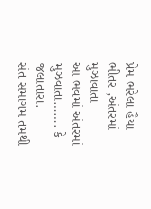પ્રેમ ભરેલા હૈયા ભીતર ,અંતરમાં મુઝાવાતા
આ ભવમાં અંતરમાં મુઝવાતા……. કે જલાતારા.
સંત સમાગમ તમથી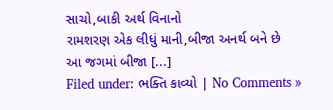સાચો,બાકી અર્થ વિનાનો
રામશરણ એક લીધું માની,બીજા અનર્થ બને છે
આ જગમાં બીજા [...]
Filed under: ભક્તિ કાવ્યો | No Comments »